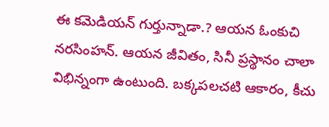ఈ కమెడియన్ గుర్తున్నాడా.? ఆయన ఓంకుచి నరసింహన్. ఆయన జీవితం, సినీ ప్రస్థానం చాలా విభిన్నంగా ఉంటుంది. బక్కపలచటి ఆకారం, కీచు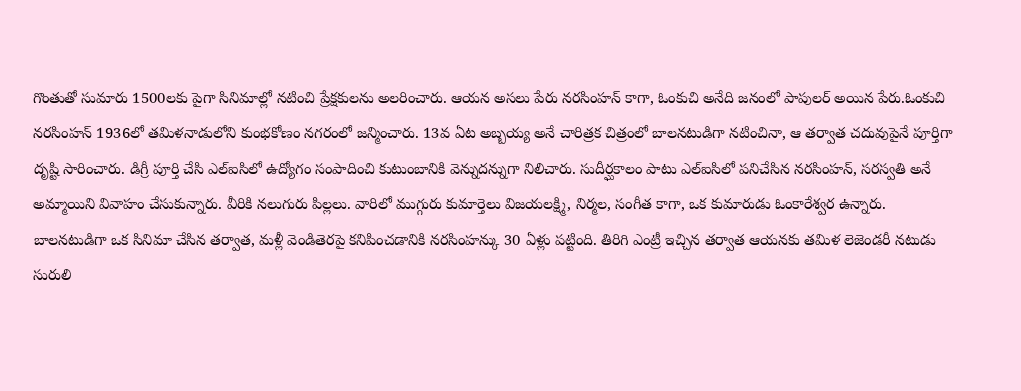గొంతుతో సుమారు 1500లకు పైగా సినిమాల్లో నటించి ప్రేక్షకులను అలరించారు. ఆయన అసలు పేరు నరసింహన్ కాగా, ఓంకుచి అనేది జనంలో పాపులర్ అయిన పేరు.ఓంకుచి నరసింహన్ 1936లో తమిళనాడులోని కుంభకోణం నగరంలో జన్మించారు. 13వ ఏట అబ్బయ్య అనే చారిత్రక చిత్రంలో బాలనటుడిగా నటించినా, ఆ తర్వాత చదువుపైనే పూర్తిగా దృష్టి సారించారు. డిగ్రీ పూర్తి చేసి ఎల్ఐసిలో ఉద్యోగం సంపాదించి కుటుంబానికి వెన్నుదన్నుగా నిలిచారు. సుదీర్ఘకాలం పాటు ఎల్ఐసిలో పనిచేసిన నరసింహన్, సరస్వతి అనే అమ్మాయిని వివాహం చేసుకున్నారు. వీరికి నలుగురు పిల్లలు. వారిలో ముగ్గురు కుమార్తెలు విజయలక్ష్మి, నిర్మల, సంగీత కాగా, ఒక కుమారుడు ఓంకారేశ్వర ఉన్నారు.
బాలనటుడిగా ఒక సినిమా చేసిన తర్వాత, మళ్లీ వెండితెరపై కనిపించడానికి నరసింహన్కు 30 ఏళ్లు పట్టింది. తిరిగి ఎంట్రీ ఇచ్చిన తర్వాత ఆయనకు తమిళ లెజెండరీ నటుడు సురులి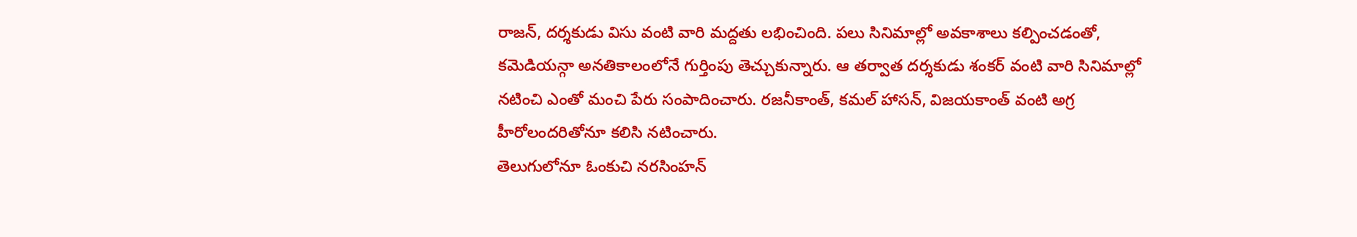రాజన్, దర్శకుడు విసు వంటి వారి మద్దతు లభించింది. పలు సినిమాల్లో అవకాశాలు కల్పించడంతో, కమెడియన్గా అనతికాలంలోనే గుర్తింపు తెచ్చుకున్నారు. ఆ తర్వాత దర్శకుడు శంకర్ వంటి వారి సినిమాల్లో నటించి ఎంతో మంచి పేరు సంపాదించారు. రజనీకాంత్, కమల్ హాసన్, విజయకాంత్ వంటి అగ్ర హీరోలందరితోనూ కలిసి నటించారు.
తెలుగులోనూ ఓంకుచి నరసింహన్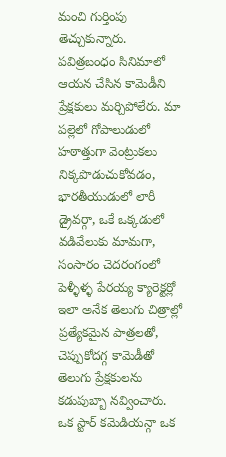మంచి గుర్తింపు తెచ్చుకున్నారు. పవిత్రబంధం సినిమాలో ఆయన చేసిన కామెడీని ప్రేక్షకులు మర్చిపోలేరు. మా పల్లెలో గోపాలుడులో హఠాత్తుగా వెంట్రుకలు నిక్కపొడుచుకోవడం, భారతీయుడులో లారీ డ్రైవర్గా, ఒకే ఒక్కడులో వడివేలుకు మామగా, సంసారం చెదరంగంలో పెళ్ళీళ్ళ పేరయ్య క్యారెక్టర్లో ఇలా అనేక తెలుగు చిత్రాల్లో ప్రత్యేకమైన పాత్రలతో, చెప్పుకోదగ్గ కామెడీతో తెలుగు ప్రేక్షకులను కడుపుబ్బా నవ్వించారు.
ఒక స్టార్ కమెడియన్గా ఒక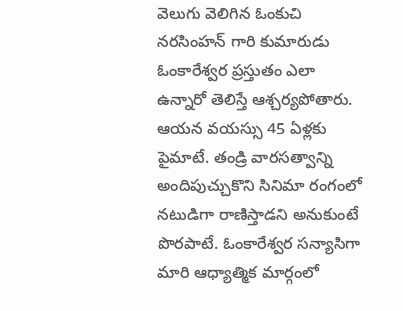వెలుగు వెలిగిన ఓంకుచి నరసింహన్ గారి కుమారుడు ఓంకారేశ్వర ప్రస్తుతం ఎలా ఉన్నారో తెలిస్తే ఆశ్చర్యపోతారు. ఆయన వయస్సు 45 ఏళ్లకు పైమాటే. తండ్రి వారసత్వాన్ని అందిపుచ్చుకొని సినిమా రంగంలో నటుడిగా రాణిస్తాడని అనుకుంటే పొరపాటే. ఓంకారేశ్వర సన్యాసిగా మారి ఆధ్యాత్మిక మార్గంలో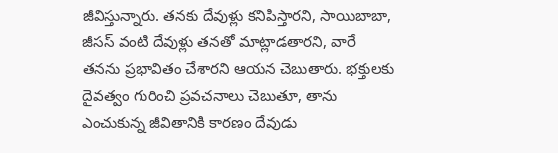జీవిస్తున్నారు. తనకు దేవుళ్లు కనిపిస్తారని, సాయిబాబా, జీసస్ వంటి దేవుళ్లు తనతో మాట్లాడతారని, వారే తనను ప్రభావితం చేశారని ఆయన చెబుతారు. భక్తులకు దైవత్వం గురించి ప్రవచనాలు చెబుతూ, తాను ఎంచుకున్న జీవితానికి కారణం దేవుడు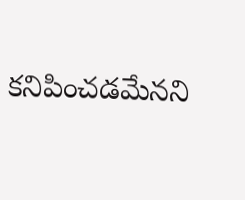కనిపించడమేనని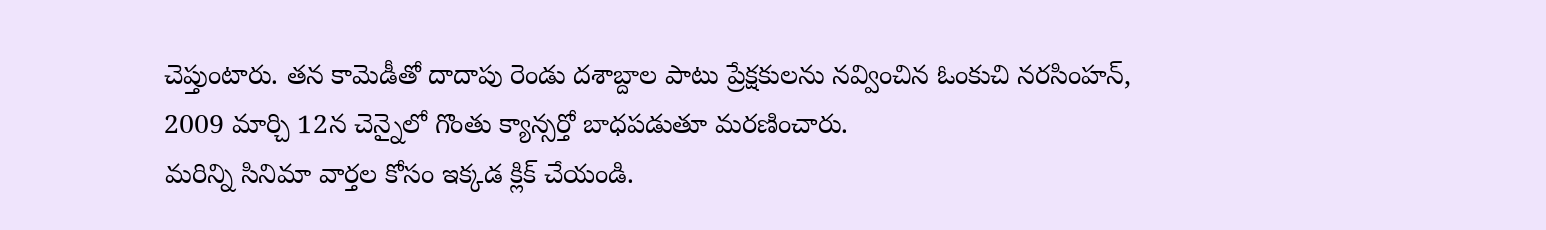చెప్తుంటారు. తన కామెడీతో దాదాపు రెండు దశాబ్దాల పాటు ప్రేక్షకులను నవ్వించిన ఓంకుచి నరసింహన్, 2009 మార్చి 12న చెన్నైలో గొంతు క్యాన్సర్తో బాధపడుతూ మరణించారు.
మరిన్ని సినిమా వార్తల కోసం ఇక్కడ క్లిక్ చేయండి.